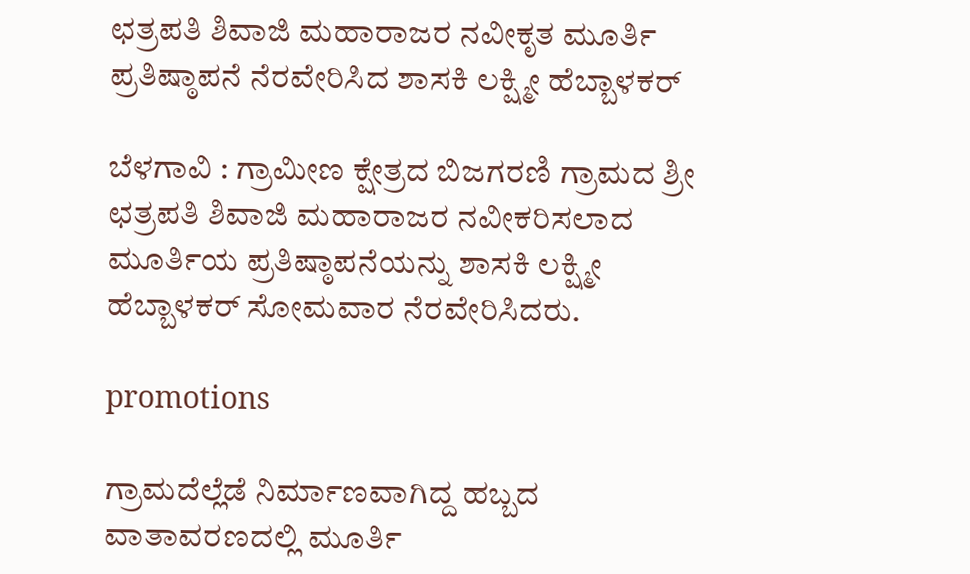ಛತ್ರಪತಿ ಶಿವಾಜಿ ಮಹಾರಾಜರ ನವೀಕೃತ ಮೂರ್ತಿ ಪ್ರತಿಷ್ಠಾಪನೆ ನೆರವೇರಿಸಿದ ಶಾಸಕಿ ಲಕ್ಷ್ಮೀ ಹೆಬ್ಬಾಳಕರ್

ಬೆಳಗಾವಿ : ಗ್ರಾಮೀಣ ಕ್ಷೇತ್ರದ ಬಿಜಗರಣಿ ಗ್ರಾಮದ ಶ್ರೀ ಛತ್ರಪತಿ ಶಿವಾಜಿ ಮಹಾರಾಜರ ನವೀಕರಿಸಲಾದ ಮೂರ್ತಿಯ ಪ್ರತಿಷ್ಠಾಪನೆಯನ್ನು ಶಾಸಕಿ ಲಕ್ಷ್ಮೀ ಹೆಬ್ಬಾಳಕರ್ ಸೋಮವಾರ ನೆರವೇರಿಸಿದರು.

promotions

ಗ್ರಾಮದೆಲ್ಲೆಡೆ ನಿರ್ಮಾಣವಾಗಿದ್ದ ಹಬ್ಬದ ವಾತಾವರಣದಲ್ಲಿ ಮೂರ್ತಿ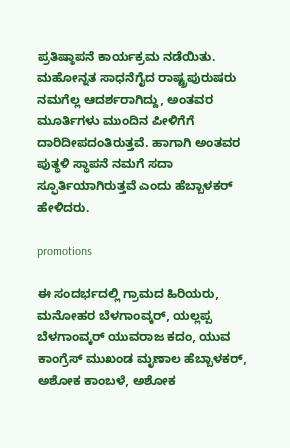ಪ್ರತಿಷ್ಠಾಪನೆ ಕಾರ್ಯಕ್ರಮ ನಡೆಯಿತು. ಮಹೋನ್ನತ ಸಾಧನೆಗೈದ ರಾಷ್ಟ್ರಪುರುಷರು ನಮಗೆಲ್ಲ ಆದರ್ಶರಾಗಿದ್ದು, ಅಂತವರ ಮೂರ್ತಿಗಳು ಮುಂದಿನ ಪೀಳಿಗೆಗೆ ದಾರಿದೀಪದಂತಿರುತ್ತವೆ. ಹಾಗಾಗಿ ಅಂತವರ ಪುತ್ಥಳಿ ಸ್ಥಾಪನೆ ನಮಗೆ ಸದಾ ಸ್ಫೂರ್ತಿಯಾಗಿರುತ್ತವೆ ಎಂದು ಹೆಬ್ಬಾಳಕರ್ ಹೇಳಿದರು.

promotions

ಈ ಸಂದರ್ಭದಲ್ಲಿ ಗ್ರಾಮದ ಹಿರಿಯರು, ಮನೋಹರ ಬೆಳಗಾಂವ್ಕರ್, ಯಲ್ಲಪ್ಪ ಬೆಳಗಾಂವ್ಕರ್ ಯುವರಾಜ ಕದಂ, ಯುವ ಕಾಂಗ್ರೆಸ್ ಮುಖಂಡ ಮೃಣಾಲ ಹೆಬ್ಬಾಳಕರ್, ಅಶೋಕ ಕಾಂಬಳೆ, ಅಶೋಕ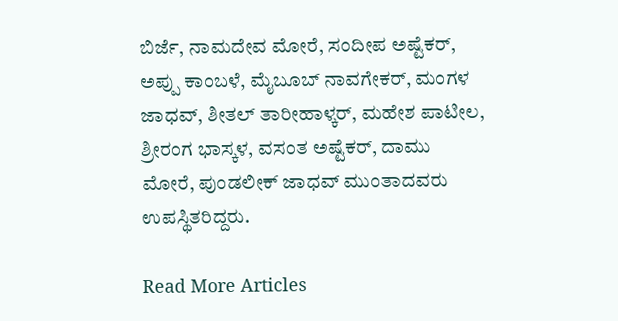ಬಿರ್ಜೆ, ನಾಮದೇವ ಮೋರೆ, ಸಂದೀಪ ಅಷ್ಟೆಕರ್, ಅಪ್ಪು ಕಾಂಬಳೆ, ಮೈಬೂಬ್ ನಾವಗೇಕರ್, ಮಂಗಳ ಜಾಧವ್, ಶೀತಲ್ ತಾರೀಹಾಳ್ಕರ್, ಮಹೇಶ ಪಾಟೀಲ, ಶ್ರೀರಂಗ ಭಾಸ್ಕಳ, ವಸಂತ ಅಷ್ಟೆಕರ್, ದಾಮು ಮೋರೆ, ಪುಂಡಲೀಕ್ ಜಾಧವ್ ಮುಂತಾದವರು ಉಪಸ್ಥಿತರಿದ್ದರು.

Read More Articles